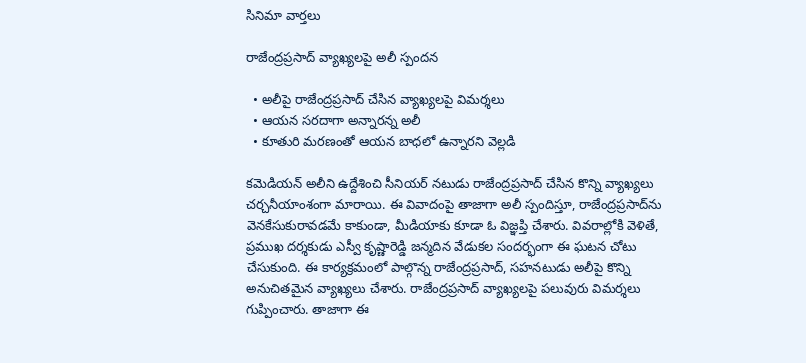సినిమా వార్తలు

రాజేంద్రప్రసాద్ వ్యాఖ్యలపై అలీ స్పందన

  • అలీపై రాజేంద్రప్రసాద్ చేసిన వ్యాఖ్యలపై విమర్శలు
  • ఆయన సరదాగా అన్నారన్న అలీ
  • కూతురి మరణంతో ఆయన బాధలో ఉన్నారని వెల్లడి

కమెడియన్ అలీని ఉద్దేశించి సీనియర్ నటుడు రాజేంద్రప్రసాద్ చేసిన కొన్ని వ్యాఖ్యలు చర్చనీయాంశంగా మారాయి. ఈ వివాదంపై తాజాగా అలీ స్పందిస్తూ, రాజేంద్రప్రసాద్‌ను వెనకేసుకురావడమే కాకుండా, మీడియాకు కూడా ఓ విజ్ఞప్తి చేశారు. వివరాల్లోకి వెళితే, ప్రముఖ దర్శకుడు ఎస్వీ కృష్ణారెడ్డి జన్మదిన వేడుకల సందర్భంగా ఈ ఘటన చోటు చేసుకుంది. ఈ కార్యక్రమంలో పాల్గొన్న రాజేంద్రప్రసాద్, సహనటుడు అలీపై కొన్ని అనుచితమైన వ్యాఖ్యలు చేశారు. రాజేంద్రప్రసాద్ వ్యాఖ్యలపై పలువురు విమర్శలు గుప్పించారు. తాజాగా ఈ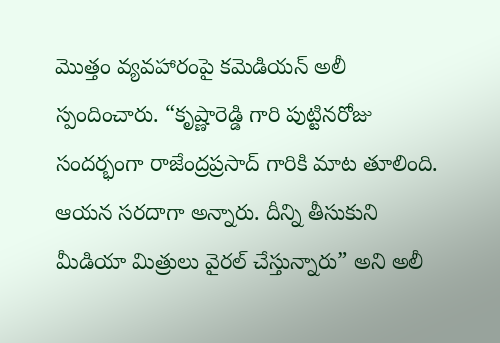మొత్తం వ్యవహారంపై కమెడియన్ అలీ స్పందించారు. “కృష్ణారెడ్డి గారి పుట్టినరోజు సందర్భంగా రాజేంద్రప్రసాద్ గారికి మాట తూలింది. ఆయన సరదాగా అన్నారు. దీన్ని తీసుకుని మీడియా మిత్రులు వైరల్ చేస్తున్నారు” అని అలీ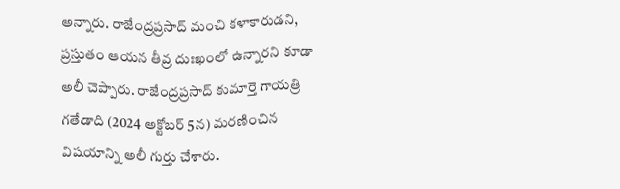అన్నారు. రాజేంద్రప్రసాద్ మంచి కళాకారుడని, ప్రస్తుతం ఆయన తీవ్ర దుఃఖంలో ఉన్నారని కూడా అలీ చెప్పారు. రాజేంద్రప్రసాద్ కుమార్తె గాయత్రి గతేడాది (2024 అక్టోబర్ 5న) మరణించిన విషయాన్ని అలీ గుర్తు చేశారు.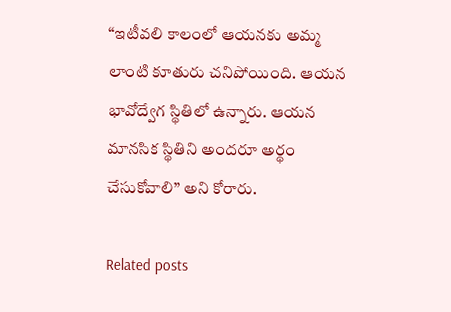“ఇటీవలి కాలంలో ఆయనకు అమ్మ లాంటి కూతురు చనిపోయింది. ఆయన భావోద్వేగ స్థితిలో ఉన్నారు. ఆయన మానసిక స్థితిని అందరూ అర్థం చేసుకోవాలి” అని కోరారు.

Related posts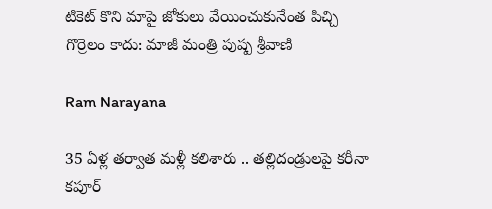టికెట్ కొని మాపై జోకులు వేయించుకునేంత పిచ్చి గొర్రెలం కాదు: మాజీ మంత్రి పుష్ప శ్రీవాణి

Ram Narayana

35 ఏళ్ల తర్వాత మళ్లీ కలిశారు .. తల్లిదండ్రులపై కరీనా కపూర్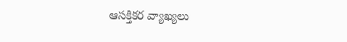ఆసక్తికర వ్యాఖ్యలు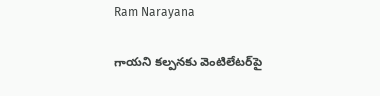Ram Narayana

గాయని కల్పనకు వెంటిలేటర్‌పై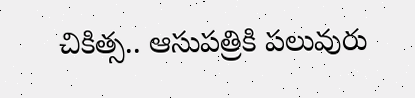చికిత్స.. ఆసుపత్రికి పలువురు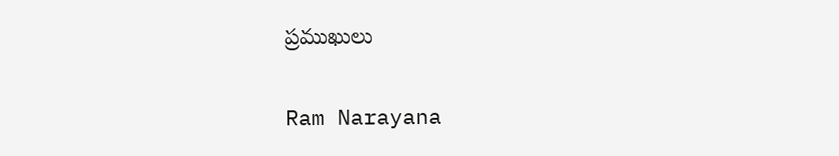ప్రముఖులు

Ram Narayana